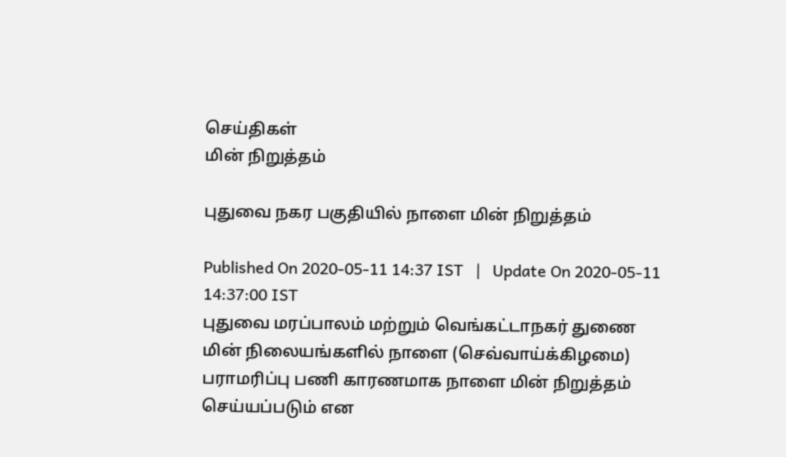செய்திகள்
மின் நிறுத்தம்

புதுவை நகர பகுதியில் நாளை மின் நிறுத்தம்

Published On 2020-05-11 14:37 IST   |   Update On 2020-05-11 14:37:00 IST
புதுவை மரப்பாலம் மற்றும் வெங்கட்டாநகர் துணை மின் நிலையங்களில் நாளை (செவ்வாய்க்கிழமை) பராமரிப்பு பணி காரணமாக நாளை மின் நிறுத்தம் செய்யப்படும் என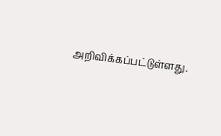அறிவிக்கப்பட்டுள்ளது.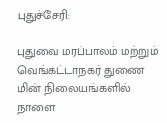புதுச்சேரி:

புதுவை மரப்பாலம் மற்றும் வெங்கட்டாநகர் துணை மின் நிலையங்களில் நாளை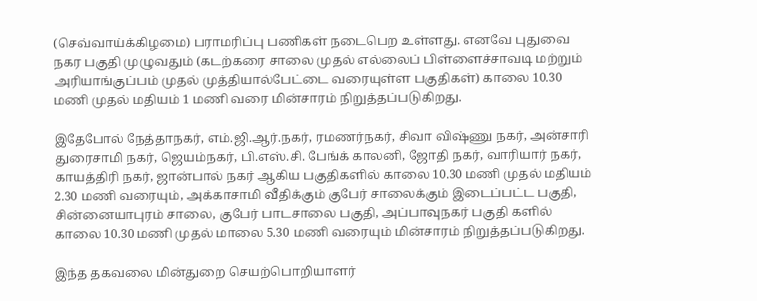(செவ்வாய்க்கிழமை) பராமரிப்பு பணிகள் நடைபெற உள்ளது. எனவே புதுவை நகர பகுதி முழுவதும் (கடற்கரை சாலை முதல் எல்லைப் பிள்ளைச்சாவடி மற்றும் அரியாங்குப்பம் முதல் முத்தியால்பேட்டை வரையுள்ள பகுதிகள்) காலை 10.30 மணி முதல் மதியம் 1 மணி வரை மின்சாரம் நிறுத்தப்படுகிறது.

இதேபோல் நேத்தாநகர், எம்.ஜி.ஆர்.நகர், ரமணர்நகர், சிவா விஷ்ணு நகர், அன்சாரி துரைசாமி நகர், ஜெயம்நகர், பி.எஸ்.சி. பேங்க் காலனி, ஜோதி நகர், வாரியார் நகர், காயத்திரி நகர், ஜான்பால் நகர் ஆகிய பகுதிகளில் காலை 10.30 மணி முதல் மதியம் 2.30 மணி வரையும், அக்காசாமி வீதிக்கும் குபேர் சாலைக்கும் இடைப்பட்ட பகுதி, சின்னையாபுரம் சாலை, குபேர் பாடசாலை பகுதி, அப்பாவுநகர் பகுதி களில் காலை 10.30 மணி முதல் மாலை 5.30 மணி வரையும் மின்சாரம் நிறுத்தப்படுகிறது.

இந்த தகவலை மின்துறை செயற்பொறியாளர்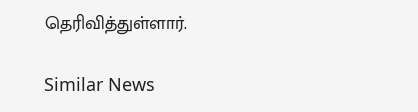தெரிவித்துள்ளார்.

Similar News